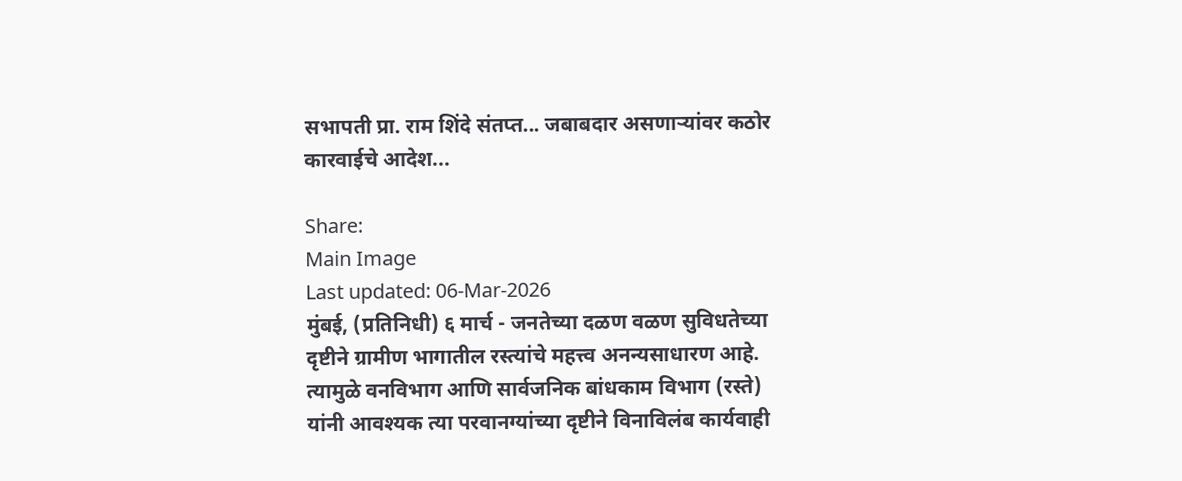सभापती प्रा. राम शिंदे संतप्त... जबाबदार असणाऱ्यांवर कठोर कारवाईचे आदेश...

Share:
Main Image
Last updated: 06-Mar-2026
मुंबई, (प्रतिनिधी) ६ मार्च - जनतेच्या दळण वळण सुविधतेच्या दृष्टीने ग्रामीण भागातील रस्त्यांचे महत्त्व अनन्यसाधारण आहे. त्यामुळे वनविभाग आणि सार्वजनिक बांधकाम विभाग (रस्ते) यांनी आवश्यक त्या परवानग्यांच्या दृष्टीने विनाविलंब कार्यवाही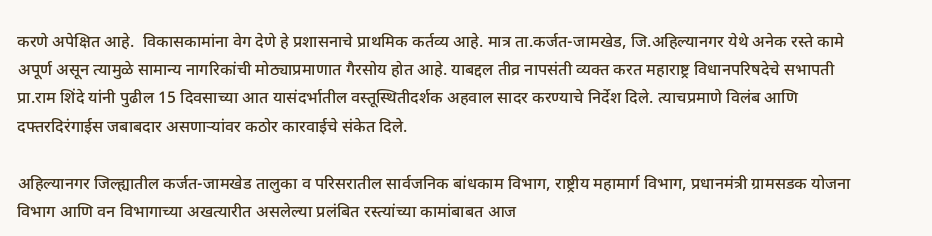करणे अपेक्षित आहे.  विकासकामांना वेग देणे हे प्रशासनाचे प्राथमिक कर्तव्य आहे. मात्र ता.कर्जत-जामखेड, जि.अहिल्यानगर येथे अनेक रस्ते कामे अपूर्ण असून त्यामुळे सामान्य नागरिकांची मोठ्याप्रमाणात गैरसोय होत आहे. याबद्दल तीव्र नापसंती व्यक्त करत महाराष्ट्र विधानपरिषदेचे सभापती प्रा.राम शिंदे यांनी पुढील 15 दिवसाच्या आत यासंदर्भातील वस्तूस्थितीदर्शक अहवाल सादर करण्याचे निर्देश दिले. त्याचप्रमाणे विलंब आणि दफ्तरदिरंगाईस जबाबदार असणाऱ्यांवर कठोर कारवाईचे संकेत दिले.

अहिल्यानगर जिल्ह्यातील कर्जत-जामखेड तालुका व परिसरातील सार्वजनिक बांधकाम विभाग, राष्ट्रीय महामार्ग विभाग, प्रधानमंत्री ग्रामसडक योजना विभाग आणि वन विभागाच्या अखत्यारीत असलेल्या प्रलंबित रस्त्यांच्या कामांबाबत आज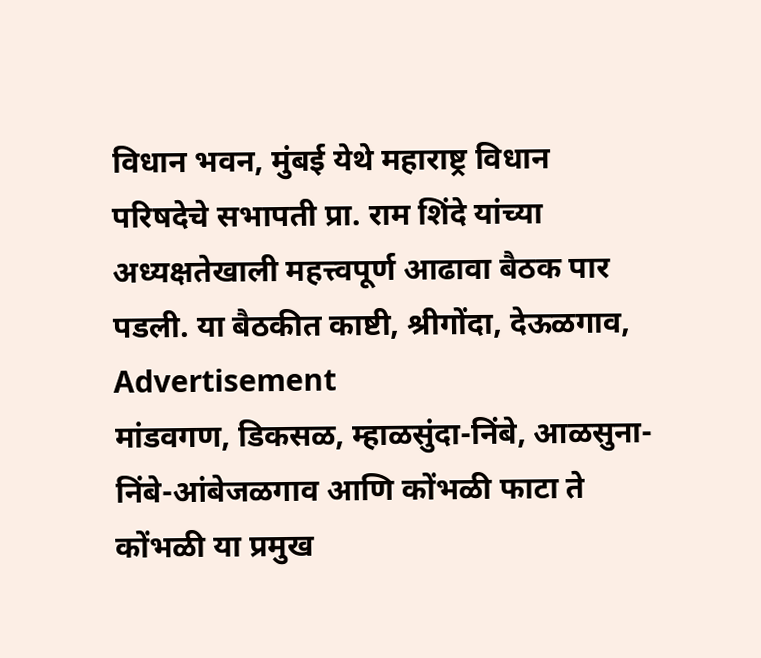विधान भवन, मुंबई येथे महाराष्ट्र विधान परिषदेचे सभापती प्रा. राम शिंदे यांच्या अध्यक्षतेखाली महत्त्वपूर्ण आढावा बैठक पार पडली. या बैठकीत काष्टी, श्रीगोंदा, देऊळगाव,
Advertisement
मांडवगण, डिकसळ, म्हाळसुंदा-निंबे, आळसुना-निंबे-आंबेजळगाव आणि कोंभळी फाटा ते कोंभळी या प्रमुख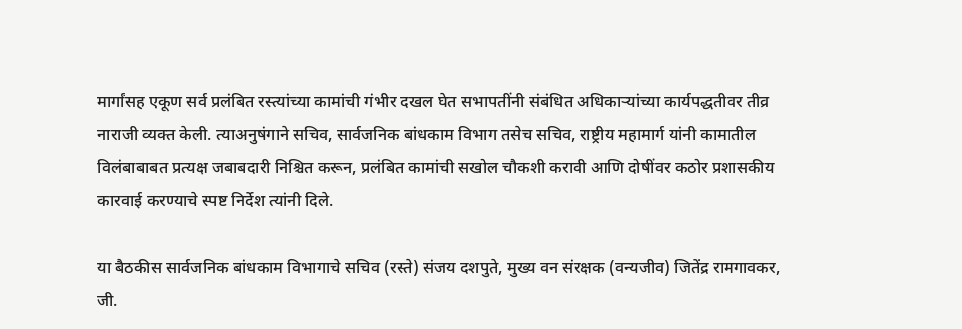मार्गांसह एकूण सर्व प्रलंबित रस्त्यांच्या कामांची गंभीर दखल घेत सभापतींनी संबंधित अधिकाऱ्यांच्या कार्यपद्धतीवर तीव्र नाराजी व्यक्त केली. त्याअनुषंगाने सचिव, सार्वजनिक बांधकाम विभाग तसेच सचिव, राष्ट्रीय महामार्ग यांनी कामातील विलंबाबाबत प्रत्यक्ष जबाबदारी निश्चित करून, प्रलंबित कामांची सखोल चौकशी करावी आणि दोषींवर कठोर प्रशासकीय कारवाई करण्याचे स्पष्ट निर्देश त्यांनी दिले.

या बैठकीस सार्वजनिक बांधकाम विभागाचे सचिव (रस्ते) संजय दशपुते, मुख्य वन संरक्षक (वन्यजीव) जितेंद्र रामगावकर, जी.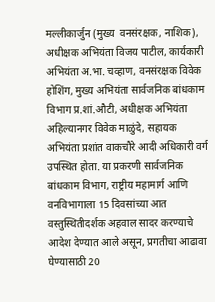मल्लीकार्जुन (मुख्य  वनसंरक्षक, नाशिक), अधीक्षक अभियंता विजय पाटील, कार्यकारी अभियंता अ.भा. चव्हाण, वनसंरक्षक विवेक होशिंग, मुख्य अभियंता सार्वजनिक बांधकाम विभाग प्र.शां.औटी, अधीक्षक अभियंता अहिल्यानगर विवेक माळुंदे, सहायक अभियंता प्रशांत वाकचौरे आदी अधिकारी वर्ग उपस्थित होता. या प्रकरणी सार्वजनिक बांधकाम विभाग, राष्ट्रीय महामार्ग आणि वनविभागाला 15 दिवसांच्या आत वस्तुस्थितीदर्शक अहवाल सादर करण्याचे आदेश देण्यात आले असून, प्रगतीचा आढावा घेण्यासाठी 20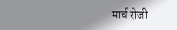मार्च रोजी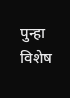पुन्हा विशेष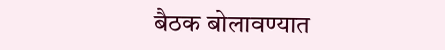बैठक बोलावण्यात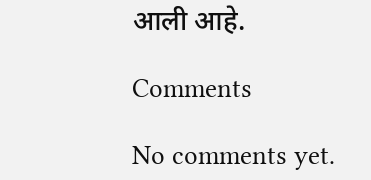आली आहे.

Comments

No comments yet.